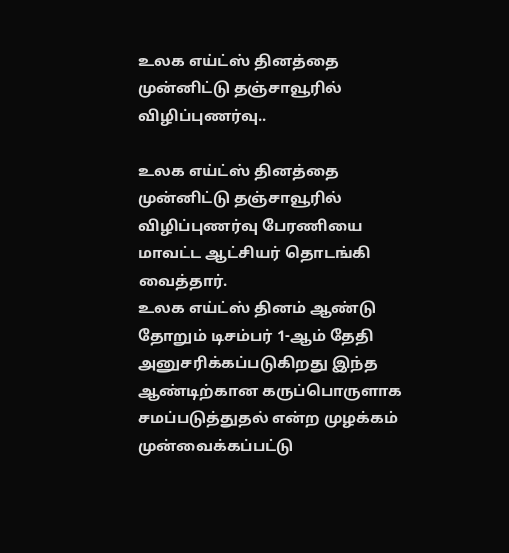உலக எய்ட்ஸ் தினத்தை முன்னிட்டு தஞ்சாவூரில் விழிப்புணர்வு..

உலக எய்ட்ஸ் தினத்தை முன்னிட்டு தஞ்சாவூரில் விழிப்புணர்வு பேரணியை மாவட்ட ஆட்சியர் தொடங்கி வைத்தார்.
உலக எய்ட்ஸ் தினம் ஆண்டு தோறும் டிசம்பர் 1-ஆம் தேதி அனுசரிக்கப்படுகிறது இந்த ஆண்டிற்கான கருப்பொருளாக சமப்படுத்துதல் என்ற முழக்கம் முன்வைக்கப்பட்டு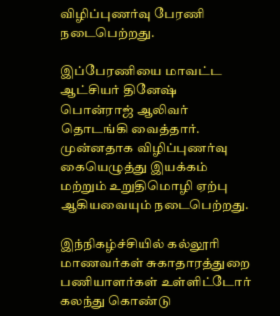விழிப்புணர்வு பேரணி நடைபெற்றது.

இப்பேரணியை மாவட்ட ஆட்சியர் தினேஷ் பொன்ராஜ் ஆலிவர் தொடங்கி வைத்தார். முன்னதாக விழிப்புணர்வு கையெழுத்து இயக்கம் மற்றும் உறுதிமொழி ஏற்பு ஆகியவையும் நடைபெற்றது.

இந்நிகழ்ச்சியில் கல்லூரி மாணவர்கள் சுகாதாரத்துறை பணியாளர்கள் உள்ளிட்டோர் கலந்து கொண்டு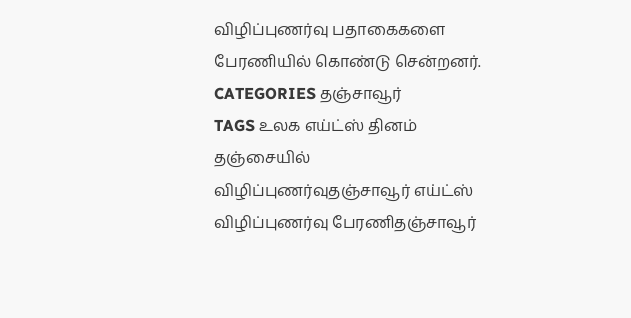விழிப்புணர்வு பதாகைகளை பேரணியில் கொண்டு சென்றனர்.
CATEGORIES தஞ்சாவூர்
TAGS உலக எய்ட்ஸ் தினம் தஞ்சையில் விழிப்புணர்வுதஞ்சாவூர் எய்ட்ஸ் விழிப்புணர்வு பேரணிதஞ்சாவூர்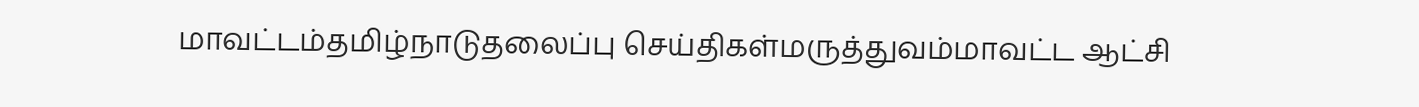மாவட்டம்தமிழ்நாடுதலைப்பு செய்திகள்மருத்துவம்மாவட்ட ஆட்சி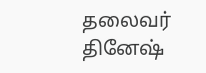தலைவர் தினேஷ்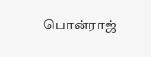பொன்ராஜ்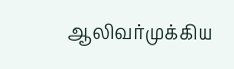ஆலிவர்முக்கிய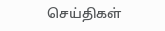செய்திகள்